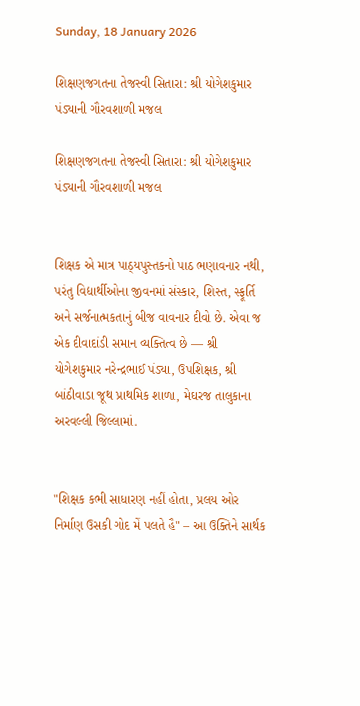Sunday, 18 January 2026

શિક્ષણજગતના તેજસ્વી સિતારા: શ્રી યોગેશકુમાર પંડ્યાની ગૌરવશાળી મજલ

શિક્ષણજગતના તેજસ્વી સિતારા: શ્રી યોગેશકુમાર પંડ્યાની ગૌરવશાળી મજલ


શિક્ષક એ માત્ર પાઠ્યપુસ્તકનો પાઠ ભણાવનાર નથી, પરંતુ વિદ્યાર્થીઓના જીવનમાં સંસ્કાર, શિસ્ત, સ્ફૂર્તિ અને સર્જનાત્મકતાનું બીજ વાવનાર દીવો છે. એવા જ એક દીવાદાંડી સમાન વ્યક્તિત્વ છે — શ્રી યોગેશકુમાર નરેન્દ્રભાઈ પંડ્યા, ઉપશિક્ષક, શ્રી બાંઠીવાડા જૂથ પ્રાથમિક શાળા, મેઘરજ તાલુકાના અરવલ્લી જિલ્લામાં.


"શિક્ષક કભી સાધારણ નહીં હોતા, પ્રલય ઓર નિર્માણ ઉસકી ગોદ મેં પલતે હૈ" – આ ઉક્તિને સાર્થક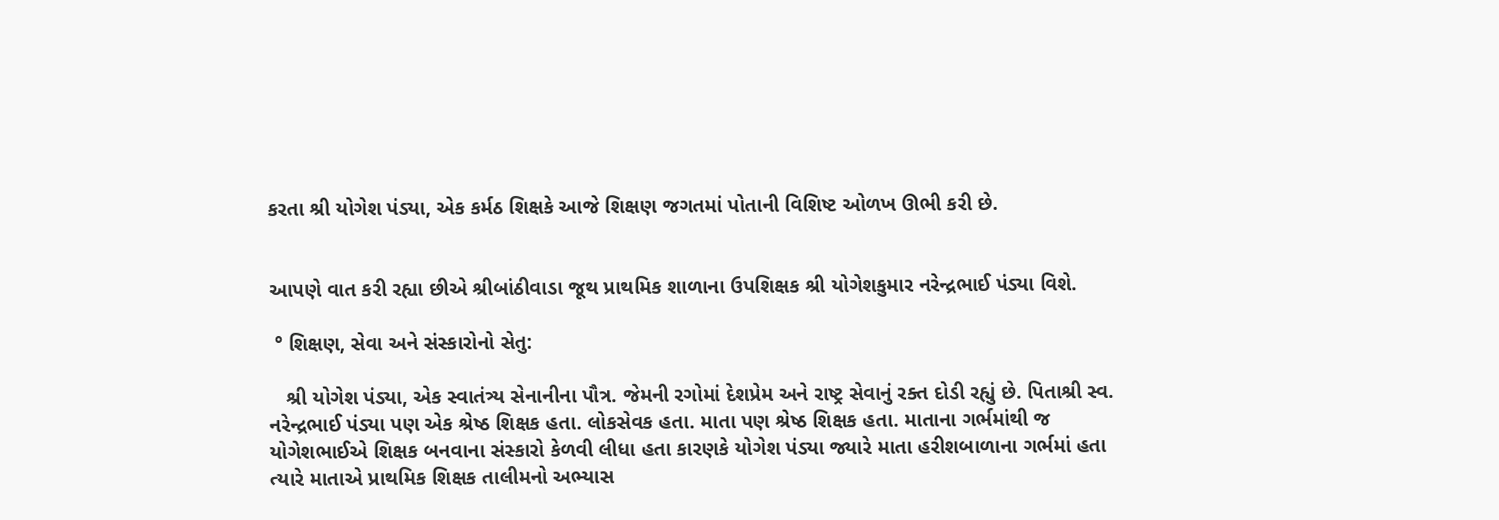કરતા શ્રી યોગેશ પંડ્યા, એક કર્મઠ શિક્ષકે આજે શિક્ષણ જગતમાં પોતાની વિશિષ્ટ ઓળખ ઊભી કરી છે.


આપણે વાત કરી રહ્યા છીએ શ્રીબાંઠીવાડા જૂથ પ્રાથમિક શાળાના ઉપશિક્ષક શ્રી યોગેશકુમાર નરેન્દ્રભાઈ પંડ્યા વિશે.

 ° શિક્ષણ, સેવા અને સંસ્કારોનો સેતુ:

   શ્રી યોગેશ પંડ્યા, એક સ્વાતંત્ર્ય સેનાનીના પૌત્ર. જેમની રગોમાં દેશપ્રેમ અને રાષ્ટ્ર સેવાનું રક્ત દોડી રહ્યું છે. પિતાશ્રી સ્વ. નરેન્દ્રભાઈ પંડ્યા પણ એક શ્રેષ્ઠ શિક્ષક હતા. લોકસેવક હતા. માતા પણ શ્રેષ્ઠ શિક્ષક હતા. માતાના ગર્ભમાંથી જ યોગેશભાઈએ શિક્ષક બનવાના સંસ્કારો કેળવી લીધા હતા કારણકે યોગેશ પંડ્યા જ્યારે માતા હરીશબાળાના ગર્ભમાં હતા ત્યારે માતાએ પ્રાથમિક શિક્ષક તાલીમનો અભ્યાસ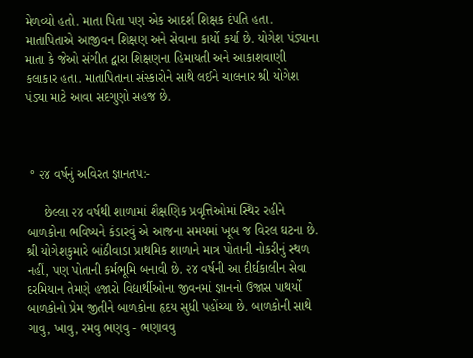મેળવ્યો હતો. માતા પિતા પણ એક આદર્શ શિક્ષક દંપતિ હતા. માતાપિતાએ આજીવન શિક્ષણ અને સેવાના કાર્યો કર્યા છે. યોગેશ પંડ્યાના માતા કે જેઓ સંગીત દ્વારા શિક્ષણના હિમાયતી અને આકાશવાણી કલાકાર હતા. માતાપિતાના સંસ્કારોને સાથે લઈને ચાલનાર શ્રી યોગેશ પંડ્યા માટે આવા સદગુણો સહજ છે.



 ° ૨૪ વર્ષનું અવિરત જ્ઞાનતપ:-

     છેલ્લા ૨૪ વર્ષથી શાળામાં શૈક્ષણિક પ્રવૃત્તિઓમાં સ્થિર રહીને બાળકોના ભવિષ્યને કંડારવું એ આજના સમયમાં ખૂબ જ વિરલ ઘટના છે. શ્રી યોગેશકુમારે બાંઠીવાડા પ્રાથમિક શાળાને માત્ર પોતાની નોકરીનું સ્થળ નહીં, પણ પોતાની કર્મભૂમિ બનાવી છે. ૨૪ વર્ષની આ દીર્ઘકાલીન સેવા દરમિયાન તેમણે હજારો વિદ્યાર્થીઓના જીવનમાં જ્ઞાનનો ઉજાસ પાથર્યો બાળકોનો પ્રેમ જીતીને બાળકોના હૃદય સુધી પહોંચ્યા છે. બાળકોની સાથે ગાવુ, ખાવુ, રમવુ ભણવુ - ભણાવવુ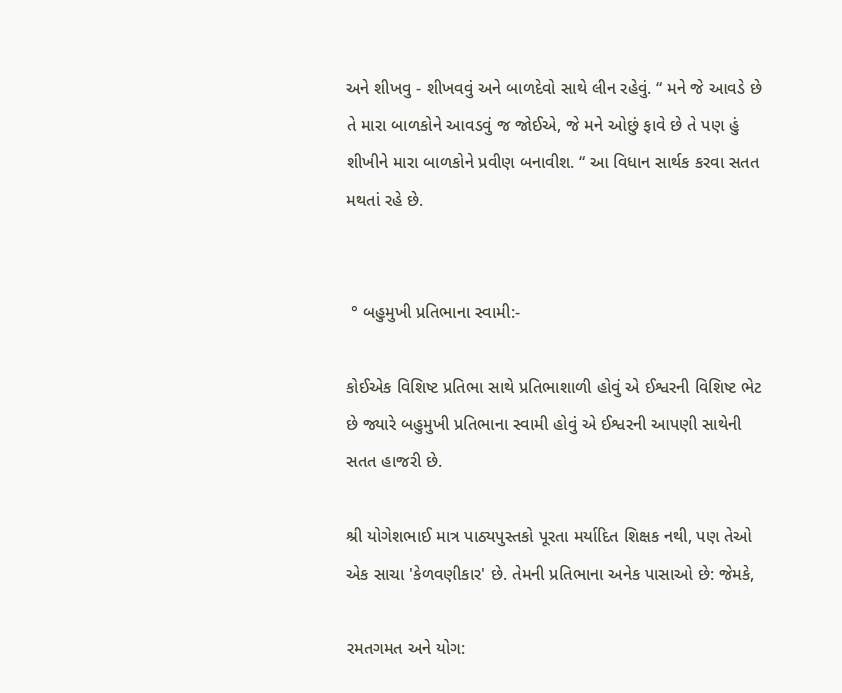અને શીખવુ - શીખવવું અને બાળદેવો સાથે લીન રહેવું. “ મને જે આવડે છે તે મારા બાળકોને આવડવું જ જોઈએ, જે મને ઓછું ફાવે છે તે પણ હું શીખીને મારા બાળકોને પ્રવીણ બનાવીશ. “ આ વિધાન સાર્થક કરવા સતત મથતાં રહે છે.


 ° બહુમુખી પ્રતિભાના સ્વામી:-

કોઈએક વિશિષ્ટ પ્રતિભા સાથે પ્રતિભાશાળી હોવું એ ઈશ્વરની વિશિષ્ટ ભેટ છે જ્યારે બહુમુખી પ્રતિભાના સ્વામી હોવું એ ઈશ્વરની આપણી સાથેની સતત હાજરી છે.

શ્રી યોગેશભાઈ માત્ર પાઠ્યપુસ્તકો પૂરતા મર્યાદિત શિક્ષક નથી, પણ તેઓ એક સાચા 'કેળવણીકાર' છે. તેમની પ્રતિભાના અનેક પાસાઓ છે: જેમકે,

રમતગમત અને યોગ: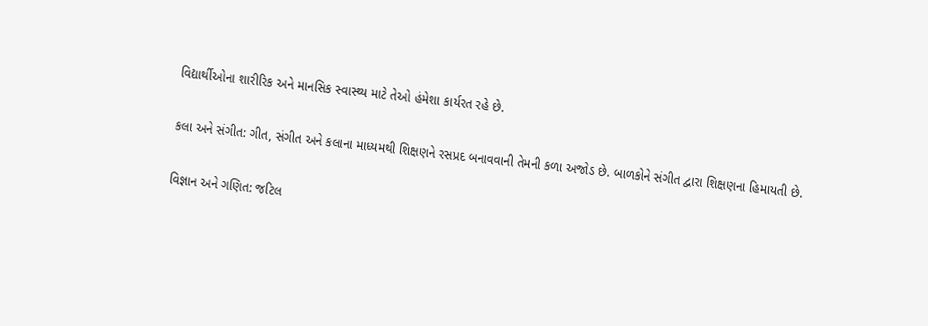વિદ્યાર્થીઓના શારીરિક અને માનસિક સ્વાસ્થ્ય માટે તેઓ હંમેશા કાર્યરત રહે છે.

કલા અને સંગીત: ગીત, સંગીત અને કલાના માધ્યમથી શિક્ષણને રસપ્રદ બનાવવાની તેમની કળા અજોડ છે. બાળકોને સંગીત દ્વારા શિક્ષણના હિમાયતી છે.

વિજ્ઞાન અને ગણિત: જટિલ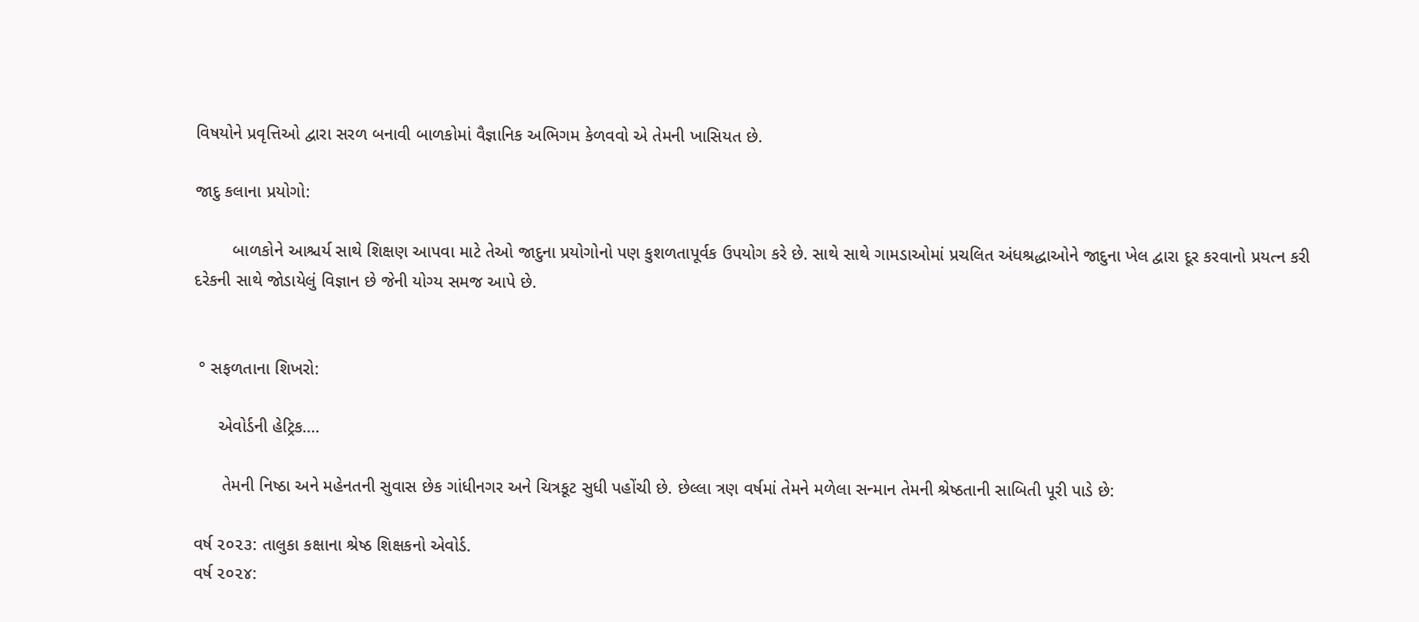વિષયોને પ્રવૃત્તિઓ દ્વારા સરળ બનાવી બાળકોમાં વૈજ્ઞાનિક અભિગમ કેળવવો એ તેમની ખાસિયત છે.

જાદુ કલાના પ્રયોગો:

        બાળકોને આશ્ચર્ય સાથે શિક્ષણ આપવા માટે તેઓ જાદુના પ્રયોગોનો પણ કુશળતાપૂર્વક ઉપયોગ કરે છે. સાથે સાથે ગામડાઓમાં પ્રચલિત અંધશ્રદ્ધાઓને જાદુના ખેલ દ્વારા દૂર કરવાનો પ્રયત્ન કરી દરેકની સાથે જોડાયેલું વિજ્ઞાન છે જેની યોગ્ય સમજ આપે છે.


 ° સફળતાના શિખરો:

     એવોર્ડની હેટ્રિક….

      તેમની નિષ્ઠા અને મહેનતની સુવાસ છેક ગાંધીનગર અને ચિત્રકૂટ સુધી પહોંચી છે. છેલ્લા ત્રણ વર્ષમાં તેમને મળેલા સન્માન તેમની શ્રેષ્ઠતાની સાબિતી પૂરી પાડે છે:

વર્ષ ૨૦૨૩: તાલુકા કક્ષાના શ્રેષ્ઠ શિક્ષકનો એવોર્ડ.
વર્ષ ૨૦૨૪: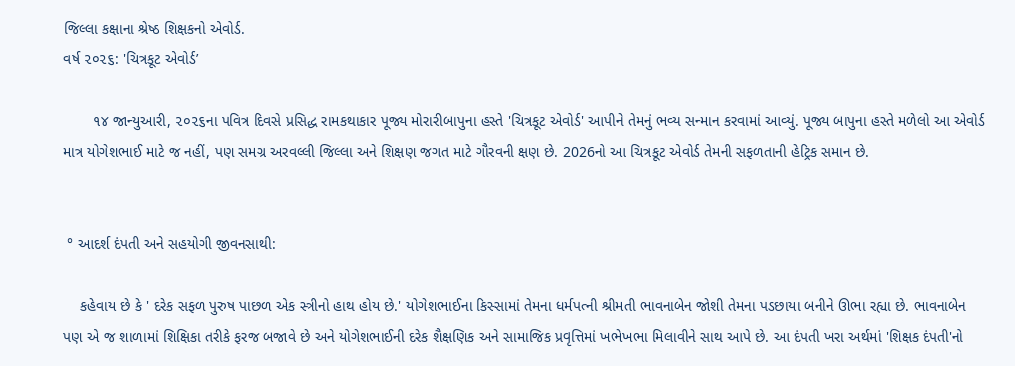જિલ્લા કક્ષાના શ્રેષ્ઠ શિક્ષકનો એવોર્ડ.
વર્ષ ૨૦૨૬: 'ચિત્રકૂટ એવોર્ડ’

       ૧૪ જાન્યુઆરી, ૨૦૨૬ના પવિત્ર દિવસે પ્રસિદ્ધ રામકથાકાર પૂજ્ય મોરારીબાપુના હસ્તે 'ચિત્રકૂટ એવોર્ડ' આપીને તેમનું ભવ્ય સન્માન કરવામાં આવ્યું. પૂજ્ય બાપુના હસ્તે મળેલો આ એવોર્ડ માત્ર યોગેશભાઈ માટે જ નહીં, પણ સમગ્ર અરવલ્લી જિલ્લા અને શિક્ષણ જગત માટે ગૌરવની ક્ષણ છે. 2026નો આ ચિત્રકૂટ એવોર્ડ તેમની સફળતાની હેટ્રિક સમાન છે.


 ° આદર્શ દંપતી અને સહયોગી જીવનસાથી:

    કહેવાય છે કે ' દરેક સફળ પુરુષ પાછળ એક સ્ત્રીનો હાથ હોય છે.' યોગેશભાઈના કિસ્સામાં તેમના ધર્મપત્ની શ્રીમતી ભાવનાબેન જોશી તેમના પડછાયા બનીને ઊભા રહ્યા છે. ભાવનાબેન પણ એ જ શાળામાં શિક્ષિકા તરીકે ફરજ બજાવે છે અને યોગેશભાઈની દરેક શૈક્ષણિક અને સામાજિક પ્રવૃત્તિમાં ખભેખભા મિલાવીને સાથ આપે છે. આ દંપતી ખરા અર્થમાં 'શિક્ષક દંપતી'નો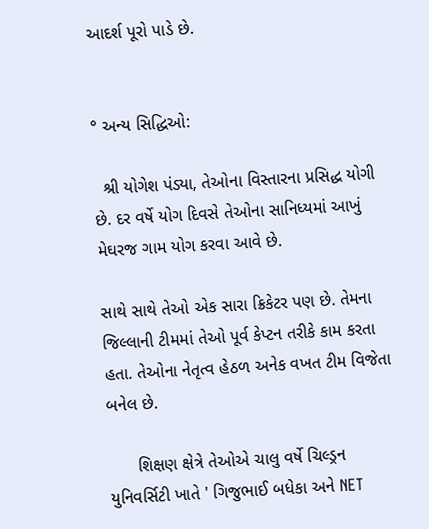આદર્શ પૂરો પાડે છે.


° અન્ય સિદ્ધિઓ:

  શ્રી યોગેશ પંડ્યા, તેઓના વિસ્તારના પ્રસિદ્ધ યોગી છે. દર વર્ષે યોગ દિવસે તેઓના સાનિધ્યમાં આખું મેઘરજ ગામ યોગ કરવા આવે છે.

સાથે સાથે તેઓ એક સારા ક્રિકેટર પણ છે. તેમના જિલ્લાની ટીમમાં તેઓ પૂર્વ કેપ્ટન તરીકે કામ કરતા હતા. તેઓના નેતૃત્વ હેઠળ અનેક વખત ટીમ વિજેતા બનેલ છે.

      શિક્ષણ ક્ષેત્રે તેઓએ ચાલુ વર્ષે ચિલ્ડ્રન યુનિવર્સિટી ખાતે ' ગિજુભાઈ બધેકા અને NET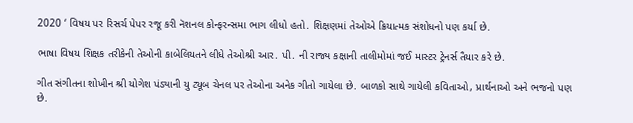2020 ‘ વિષય પર રિસર્ચ પેપર રજૂ કરી નૅશનલ કોન્ફરન્સમા ભાગ લીધો હતો. શિક્ષણમાં તેઓએ ક્રિયાત્મક સંશોધનો પણ કર્યા છે.

ભાષા વિષય શિક્ષક તરીકેની તેઓની કાબેલિયતને લીધે તેઓશ્રી આર. પી. ની રાજ્ય કક્ષાની તાલીમોમાં જઈ માસ્ટર ટ્રેનર્સ તૈયાર કરે છે.

ગીત સંગીતના શોખીન શ્રી યોગેશ પંડ્યાની યુ ટ્યૂબ ચેનલ પર તેઓના અનેક ગીતો ગાયેલા છે. બાળકો સાથે ગાયેલી કવિતાઓ, પ્રાર્થનાઓ અને ભજનો પણ છે.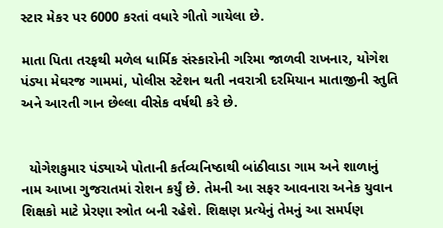સ્ટાર મેકર પર 6000 કરતાં વધારે ગીતો ગાયેલા છે.

માતા પિતા તરફથી મળેલ ધાર્મિક સંસ્કારોની ગરિમા જાળવી રાખનાર, યોગેશ પંડ્યા મેઘરજ ગામમાં, પોલીસ સ્ટેશન થતી નવરાત્રી દરમિયાન માતાજીની સ્તુતિ અને આરતી ગાન છેલ્લા વીસેક વર્ષથી કરે છે.


  યોગેશકુમાર પંડ્યાએ પોતાની કર્તવ્યનિષ્ઠાથી બાંઠીવાડા ગામ અને શાળાનું નામ આખા ગુજરાતમાં રોશન કર્યું છે. તેમની આ સફર આવનારા અનેક યુવાન શિક્ષકો માટે પ્રેરણા સ્ત્રોત બની રહેશે. શિક્ષણ પ્રત્યેનું તેમનું આ સમર્પણ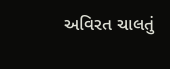અવિરત ચાલતું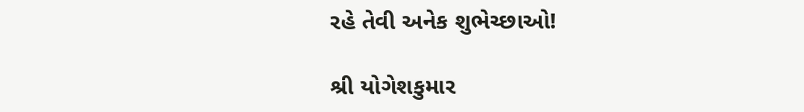રહે તેવી અનેક શુભેચ્છાઓ!

શ્રી યોગેશકુમાર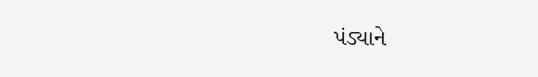પંડ્યાને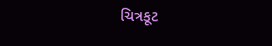ચિત્રકૂટ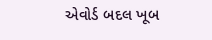એવોર્ડ બદલ ખૂબ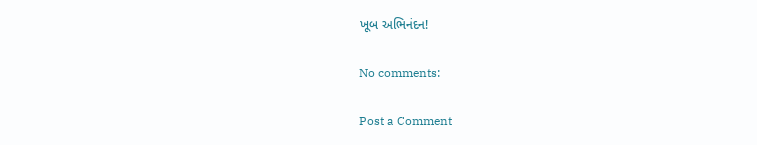ખૂબ અભિનંદન!

No comments:

Post a Comment